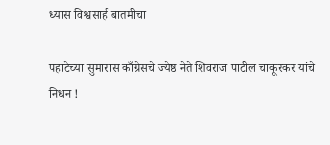ध्यास विश्वसार्ह बातमीचा

पहाटेच्या सुमारास काँग्रेसचे ज्येष्ठ नेते शिवराज पाटील चाकूरकर यांचे निधन !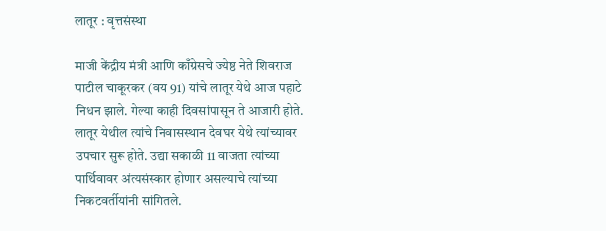लातूर : वृत्तसंस्था

माजी केंद्रीय मंत्री आणि काँग्रेसचे ज्येष्ठ नेते शिवराज पाटील चाकूरकर (वय 91) यांचे लातूर येथे आज पहाटे निधन झाले. गेल्या काही दिवसांपासून ते आजारी होते. लातूर येथील त्यांचे निवासस्थान देवघर येथे त्यांच्यावर उपचार सुरू होते. उद्या सकाळी 11 वाजता त्यांच्या पार्थिवावर अंत्यसंस्कार होणार असल्याचे त्यांच्या निकटवर्तीयांनी सांगितले.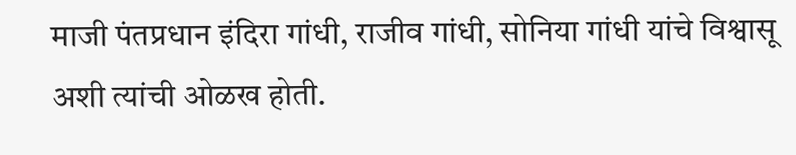माजी पंतप्रधान इंदिरा गांधी, राजीव गांधी, सोनिया गांधी यांचे विश्वासू अशी त्यांची ओळख होती.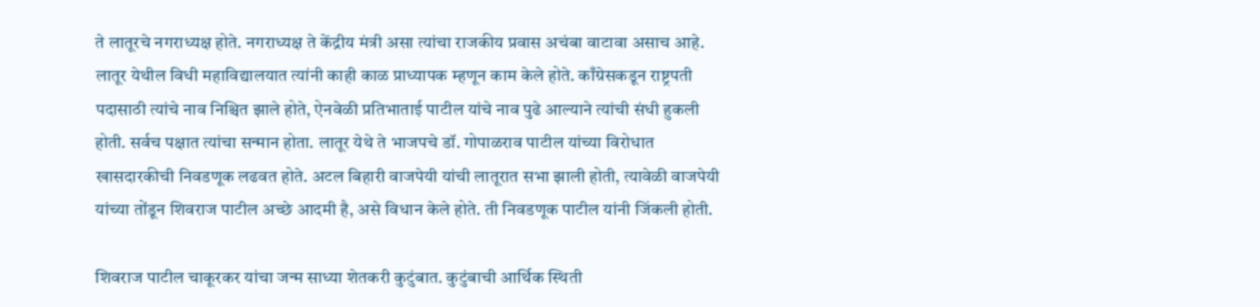ते लातूरचे नगराध्यक्ष होते. नगराध्यक्ष ते केंद्रीय मंत्री असा त्यांचा राजकीय प्रवास अचंबा वाटावा असाच आहे. लातूर येथील विधी महाविद्यालयात त्यांनी काही काळ प्राध्यापक म्हणून काम केले होते. काँग्रेसकडून राष्ट्रपती पदासाठी त्यांचे नाव निश्चित झाले होते, ऐनवेळी प्रतिभाताई पाटील यांचे नाव पुढे आल्याने त्यांची संधी हुकली होती. सर्वच पक्षात त्यांचा सन्मान होता. लातूर येथे ते भाजपचे डॉ. गोपाळराव पाटील यांच्या विरोधात खासदारकीची निवडणूक लढवत होते. अटल बिहारी वाजपेयी यांची लातूरात सभा झाली होती, त्यावेळी वाजपेयी यांच्या तोंडून शिवराज पाटील अच्छे आदमी है, असे विधान केले होते. ती निवडणूक पाटील यांनी जिंकली होती.

शिवराज पाटील चाकूरकर यांचा जन्म साध्या शेतकरी कुटुंबात. कुटुंबाची आर्थिक स्थिती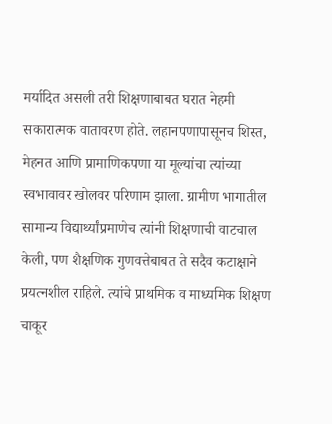मर्यादित असली तरी शिक्षणाबाबत घरात नेहमी सकारात्मक वातावरण होते. लहानपणापासूनच शिस्त, मेहनत आणि प्रामाणिकपणा या मूल्यांचा त्यांच्या स्वभावावर खोलवर परिणाम झाला. ग्रामीण भागातील सामान्य विद्यार्थ्यांप्रमाणेच त्यांनी शिक्षणाची वाटचाल केली, पण शैक्षणिक गुणवत्तेबाबत ते सदैव कटाक्षाने प्रयत्नशील राहिले. त्यांचे प्राथमिक व माध्यमिक शिक्षण चाकूर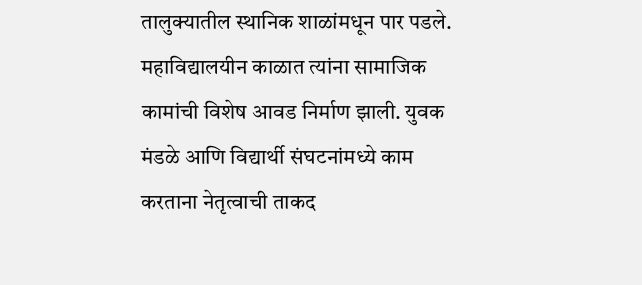तालुक्यातील स्थानिक शाळांमधून पार पडले. महाविद्यालयीन काळात त्यांना सामाजिक कामांची विशेष आवड निर्माण झाली. युवक मंडळे आणि विद्यार्थी संघटनांमध्ये काम करताना नेतृत्वाची ताकद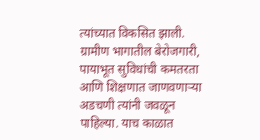त्यांच्यात विकसित झाली. ग्रामीण भागातील बेरोजगारी, पायाभूत सुविधांची कमतरता आणि शिक्षणात जाणवणाऱ्या अडचणी त्यांनी जवळून पाहिल्या. याच काळात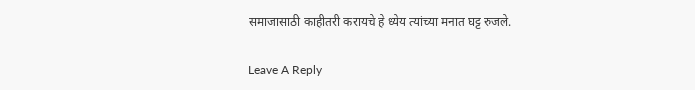समाजासाठी काहीतरी करायचे हे ध्येय त्यांच्या मनात घट्ट रुजले.

Leave A Reply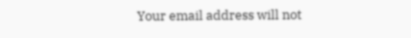Your email address will not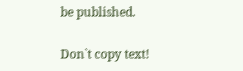be published.

Don`t copy text!